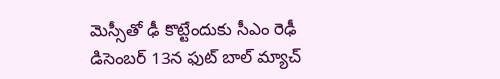మెస్సీతో ఢీ కొట్టేందుకు సీఎం రెఢీ
డిసెంబర్ 13న ఫుట్ బాల్ మ్యాచ్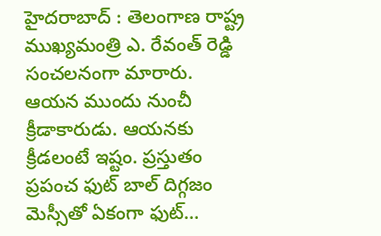హైదరాబాద్ : తెలంగాణ రాష్ట్ర ముఖ్యమంత్రి ఎ. రేవంత్ రెడ్డి సంచలనంగా మారారు. ఆయన ముందు నుంచీ క్రీడాకారుడు. ఆయనకు క్రీడలంటే ఇష్టం. ప్రస్తుతం ప్రపంచ ఫుట్ బాల్ దిగ్గజం మెస్సీతో ఏకంగా ఫుట్…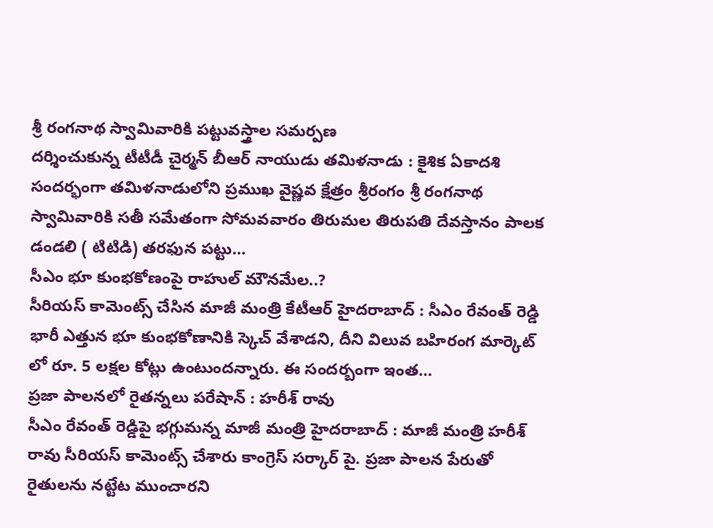శ్రీ రంగనాథ స్వామివారికి పట్టువస్త్రాల సమర్పణ
దర్శించుకున్న టీటీడీ చైర్మన్ బీఆర్ నాయుడు తమిళనాడు : కైశిక ఏకాదశి సందర్భంగా తమిళనాడులోని ప్రముఖ వైష్ణవ క్షేత్రం శ్రీరంగం శ్రీ రంగనాథ స్వామివారికి సతీ సమేతంగా సోమవవారం తిరుమల తిరుపతి దేవస్తానం పాలక డండలి ( టిటిడి) తరఫున పట్టు…
సీఎం భూ కుంభకోణంపై రాహుల్ మౌనమేల..?
సీరియస్ కామెంట్స్ చేసిన మాజీ మంత్రి కేటీఆర్ హైదరాబాద్ : సీఎం రేవంత్ రెడ్డి భారీ ఎత్తున భూ కుంభకోణానికి స్కెచ్ వేశాడని, దీని విలువ బహిరంగ మార్కెట్ లో రూ. 5 లక్షల కోట్లు ఉంటుందన్నారు. ఈ సందర్బంగా ఇంత…
ప్రజా పాలనలో రైతన్నలు పరేషాన్ : హరీశ్ రావు
సీఎం రేవంత్ రెడ్డిపై భగ్గుమన్న మాజీ మంత్రి హైదరాబాద్ : మాజీ మంత్రి హరీశ్ రావు సీరియస్ కామెంట్స్ చేశారు కాంగ్రెస్ సర్కార్ పై. ప్రజా పాలన పేరుతో రైతులను నట్టేట ముంచారని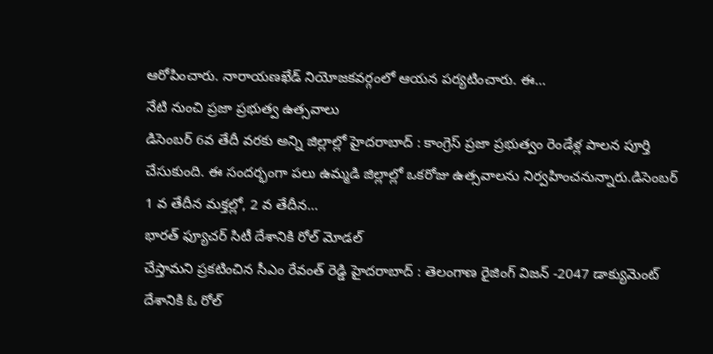ఆరోపించారు. నారాయణఖేడ్ నియోజకవర్గంలో ఆయన పర్యటించారు. ఈ…
నేటి నుంచి ప్రజా ప్రభుత్వ ఉత్సవాలు
డిసెంబర్ 6వ తేదీ వరకు అన్ని జిల్లాల్లో హైదరాబాద్ : కాంగ్రెస్ ప్రజా ప్రభుత్వం రెండేళ్ల పాలన పూర్తి చేసుకుంది. ఈ సందర్భంగా పలు ఉమ్మడి జిల్లాల్లో ఒకరోజు ఉత్సవాలను నిర్వహించనున్నారు.డిసెంబర్ 1 వ తేదీన మక్తల్లో, 2 వ తేదీన…
భారత్ ఫ్యూచర్ సిటీ దేశానికి రోల్ మోడల్
చేస్తామని ప్రకటించిన సీఎం రేవంత్ రెడ్డి హైదరాబాద్ : తెలంగాణ రైజింగ్ విజన్ -2047 డాక్యుమెంట్ దేశానికి ఓ రోల్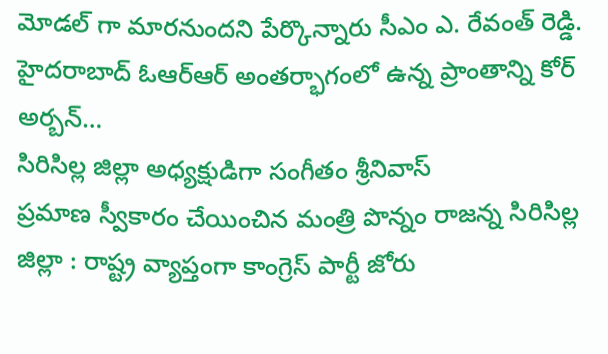మోడల్ గా మారనుందని పేర్కొన్నారు సీఎం ఎ. రేవంత్ రెడ్డి. హైదరాబాద్ ఓఆర్ఆర్ అంతర్భాగంలో ఉన్న ప్రాంతాన్ని కోర్ అర్బన్…
సిరిసిల్ల జిల్లా అధ్యక్షుడిగా సంగీతం శ్రీనివాస్
ప్రమాణ స్వీకారం చేయించిన మంత్రి పొన్నం రాజన్న సిరిసిల్ల జిల్లా : రాష్ట్ర వ్యాప్తంగా కాంగ్రెస్ పార్టీ జోరు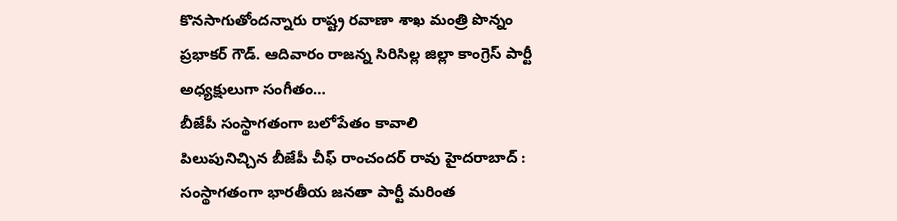కొనసాగుతోందన్నారు రాష్ట్ర రవాణా శాఖ మంత్రి పొన్నం ప్రభాకర్ గౌడ్. ఆదివారం రాజన్న సిరిసిల్ల జిల్లా కాంగ్రెస్ పార్టీ అధ్యక్షులుగా సంగీతం…
బీజేపీ సంస్థాగతంగా బలోపేతం కావాలి
పిలుపునిచ్చిన బీజేపీ చీఫ్ రాంచందర్ రావు హైదరాబాద్ : సంస్థాగతంగా భారతీయ జనతా పార్టీ మరింత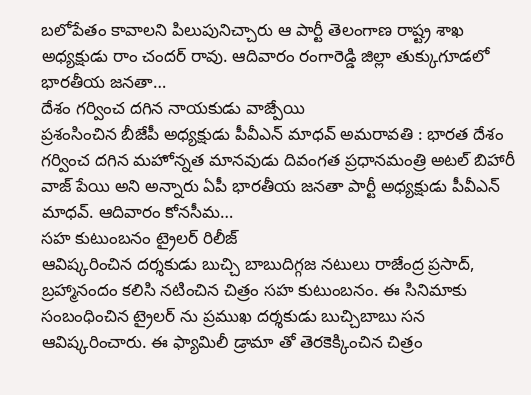బలోపేతం కావాలని పిలుపునిచ్చారు ఆ పార్టీ తెలంగాణ రాష్ట్ర శాఖ అధ్యక్షుడు రాం చందర్ రావు. ఆదివారం రంగారెడ్డి జిల్లా తుక్కుగూడలో భారతీయ జనతా…
దేశం గర్వించ దగిన నాయకుడు వాజ్పేయి
ప్రశంసించిన బీజేపీ అధ్యక్షుడు పీవీఎన్ మాధవ్ అమరావతి : భారత దేశం గర్వించ దగిన మహోన్నత మానవుడు దివంగత ప్రధానమంత్రి అటల్ బిహారీ వాజ్ పేయి అని అన్నారు ఏపీ భారతీయ జనతా పార్టీ అధ్యక్షుడు పీవీఎన్ మాధవ్. ఆదివారం కోనసీమ…
సహ కుటుంబనం ట్రైలర్ రిలీజ్
ఆవిష్కరించిన దర్శకుడు బుచ్చి బాబుదిగ్గజ నటులు రాజేంద్ర ప్రసాద్, బ్రహ్మానందం కలిసి నటించిన చిత్రం సహ కుటుంబనం. ఈ సినిమాకు సంబంధించిన ట్రైలర్ ను ప్రముఖ దర్శకుడు బుచ్చిబాబు సన ఆవిష్కరించారు. ఈ ఫ్యామిలీ డ్రామా తో తెరకెక్కించిన చిత్రం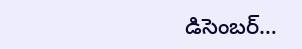డిసెంబర్…